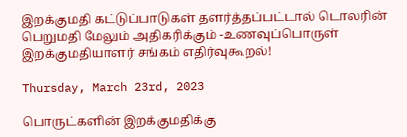இறக்குமதி கட்டுப்பாடுகள் தளர்த்தப்பட்டால் டொலரின் பெறுமதி மேலும் அதிகரிக்கும் -உணவுப்பொருள் இறக்குமதியாளர் சங்கம் எதிர்வுகூறல்!

Thursday, March 23rd, 2023

பொருட்களின் இறக்குமதிக்கு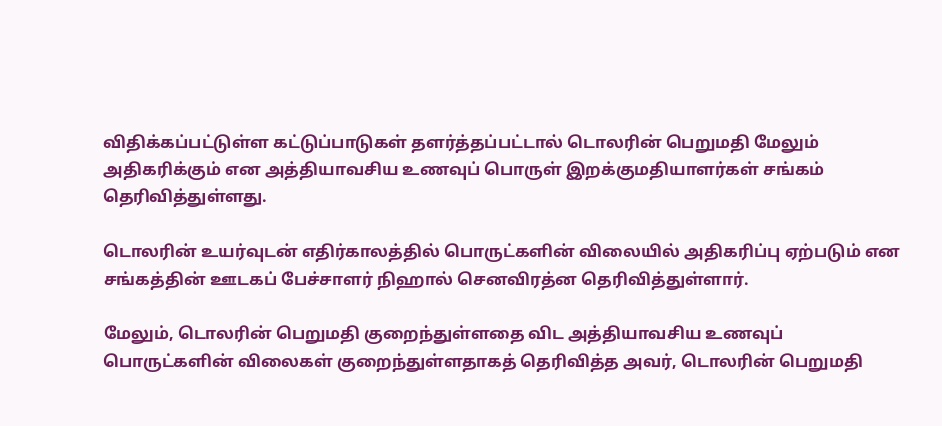விதிக்கப்பட்டுள்ள கட்டுப்பாடுகள் தளர்த்தப்பட்டால் டொலரின் பெறுமதி மேலும் அதிகரிக்கும் என அத்தியாவசிய உணவுப் பொருள் இறக்குமதியாளர்கள் சங்கம் தெரிவித்துள்ளது.

டொலரின் உயர்வுடன் எதிர்காலத்தில் பொருட்களின் விலையில் அதிகரிப்பு ஏற்படும் என சங்கத்தின் ஊடகப் பேச்சாளர் நிஹால் செனவிரத்ன தெரிவித்துள்ளார்.

மேலும், டொலரின் பெறுமதி குறைந்துள்ளதை விட அத்தியாவசிய உணவுப் பொருட்களின் விலைகள் குறைந்துள்ளதாகத் தெரிவித்த அவர், டொலரின் பெறுமதி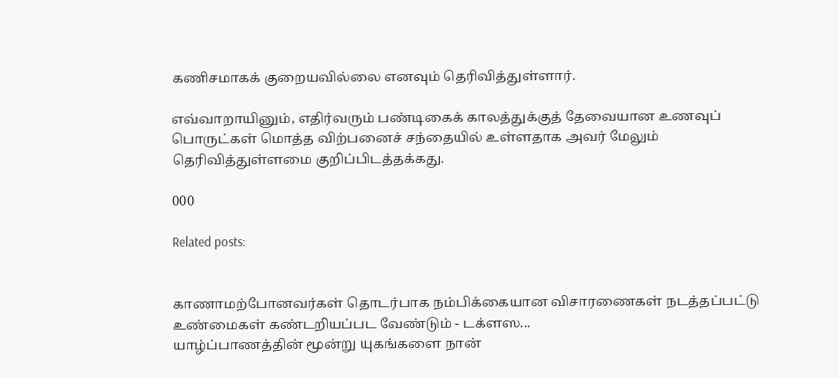கணிசமாகக் குறையவில்லை எனவும் தெரிவித்துள்ளார்.

எவ்வாறாயினும், எதிர்வரும் பண்டிகைக் காலத்துக்குத் தேவையான உணவுப் பொருட்கள் மொத்த விற்பனைச் சந்தையில் உள்ளதாக அவர் மேலும் தெரிவித்துள்ளமை குறிப்பிடத்தக்கது.

000

Related posts:


காணாமற்போனவர்கள் தொடர்பாக நம்பிக்கையான விசாரணைகள் நடத்தப்பட்டு உண்மைகள் கண்டறியப்பட வேண்டும் - டக்ளஸ...
யாழ்ப்பாணத்தின் மூன்று யுகங்களை நான்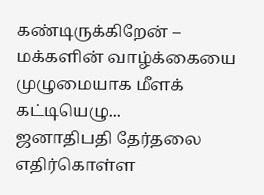கண்டிருக்கிறேன் – மக்களின் வாழ்க்கையை முழுமையாக மீளக் கட்டியெழு...
ஜனாதிபதி தேர்தலை எதிர்கொள்ள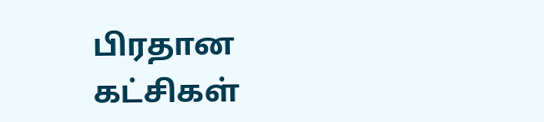பிரதான கட்சிகள்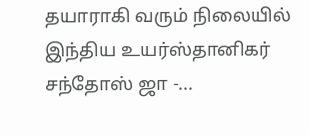தயாராகி வரும் நிலையில் இந்திய உயர்ஸ்தானிகர் சந்தோஸ் ஜா -...